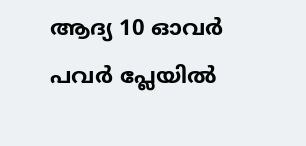ആദ്യ 10 ഓവര്‍ പവര്‍ പ്ലേയില്‍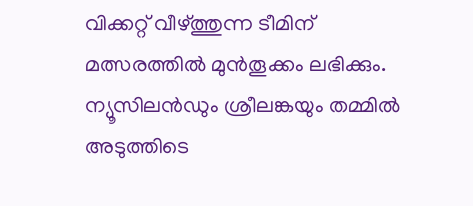വിക്കറ്റ് വീഴ്ത്തുന്ന ടീമിന് മത്സരത്തില്‍ മുന്‍തൂക്കം ലഭിക്കും. ന്യൂസിലന്‍ഡും ശ്രീലങ്കയും തമ്മില്‍ അടുത്തിടെ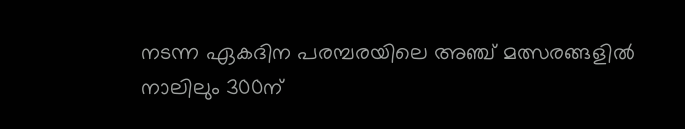നടന്ന ഏകദിന പരമ്പരയിലെ അഞ്ച് മത്സരങ്ങളില്‍ നാലിലും 300ന്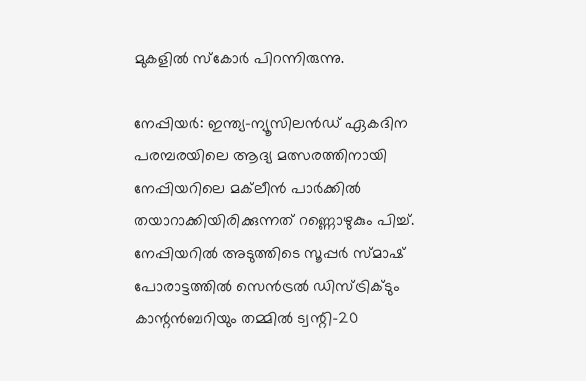മുകളില്‍ സ്കോര്‍ പിറന്നിരുന്നു.

നേപ്പിയര്‍: ഇന്ത്യ-ന്യൂസിലന്‍ഡ് ഏകദിന പരമ്പരയിലെ ആദ്യ മത്സരത്തിനായി നേപ്പിയറിലെ മക്‌ലീന്‍ പാര്‍ക്കില്‍ തയാറാക്കിയിരിക്കുന്നത് റണ്ണൊഴുകും പിച്ച്. നേപ്പിയറില്‍ അടുത്തിടെ സൂപ്പര്‍ സ്മാഷ് പോരാട്ടത്തില്‍ സെന്‍ട്രല്‍ ഡിസ്ട്രിക്ടും കാന്റന്‍ബറിയും തമ്മില്‍ ട്വന്റി-20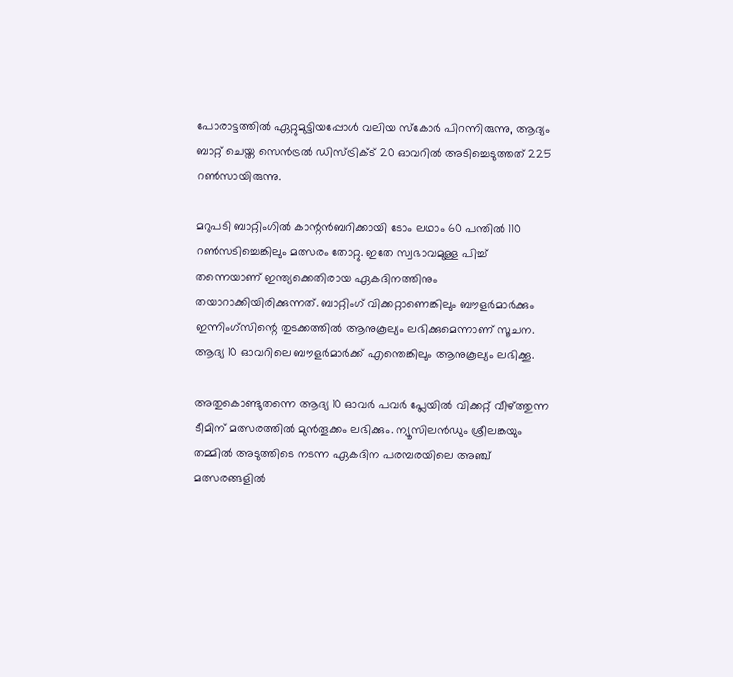പോരാട്ടത്തില്‍ ഏറ്റുമുട്ടിയപ്പോള്‍ വലിയ സ്കോര്‍ പിറന്നിരുന്നു, ആദ്യം ബാറ്റ് ചെയ്ത സെന്‍ട്രല്‍ ഡിസ്ട്രിക്ട് 20 ഓവറില്‍ അടിച്ചെടുത്തത് 225 റണ്‍സായിരുന്നു.

മറുപടി ബാറ്റിംഗില്‍ കാന്റന്‍ബറിക്കായി ടോം ലഥാം 60 പന്തില്‍ 110 റണ്‍സടിച്ചെങ്കിലും മത്സരം തോറ്റു. ഇതേ സ്വഭാവമുള്ള പിച്ച് തന്നെയാണ് ഇന്ത്യക്കെതിരായ ഏകദിനത്തിനും തയാറാക്കിയിരിക്കുന്നത്. ബാറ്റിംഗ് വിക്കറ്റാണെങ്കിലും ബൗളര്‍മാര്‍ക്കും ഇന്നിംഗ്സിന്റെ തുടക്കത്തില്‍ ആനുകൂല്യം ലഭിക്കുമെന്നാണ് സൂചന. ആദ്യ 10 ഓവറിലെ ബൗളര്‍മാര്‍ക്ക് എന്തെങ്കിലും ആനുകൂല്യം ലഭിക്കൂ.

അതുകൊണ്ടുതന്നെ ആദ്യ 10 ഓവര്‍ പവര്‍ പ്ലേയില്‍ വിക്കറ്റ് വീഴ്ത്തുന്ന ടീമിന് മത്സരത്തില്‍ മുന്‍തൂക്കം ലഭിക്കും. ന്യൂസിലന്‍ഡും ശ്രീലങ്കയും തമ്മില്‍ അടുത്തിടെ നടന്ന ഏകദിന പരമ്പരയിലെ അഞ്ച് മത്സരങ്ങളില്‍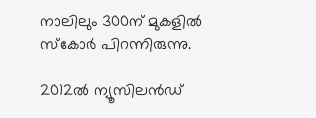നാലിലും 300ന് മുകളില്‍ സ്കോര്‍ പിറന്നിരുന്നു.

2012ല്‍ ന്യൂസിലന്‍ഡ്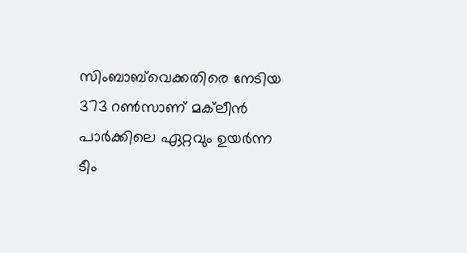സിംബാബ്‌വെക്കതിരെ നേടിയ 373 റണ്‍സാണ് മക്‌ലീന്‍ പാര്‍ക്കിലെ ഏറ്റവും ഉയര്‍ന്ന ടീം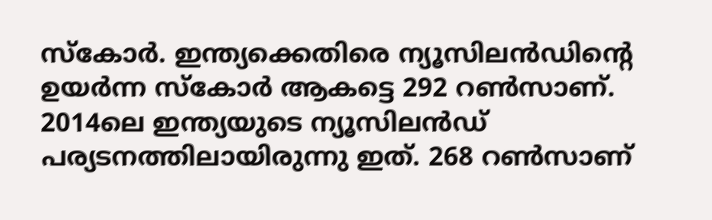സ്കോര്‍. ഇന്ത്യക്കെതിരെ ന്യൂസിലന്‍ഡിന്റെ ഉയര്‍ന്ന സ്കോര്‍ ആകട്ടെ 292 റണ്‍സാണ്. 2014ലെ ഇന്ത്യയുടെ ന്യൂസിലന്‍ഡ് പര്യടനത്തിലായിരുന്നു ഇത്. 268 റണ്‍സാണ്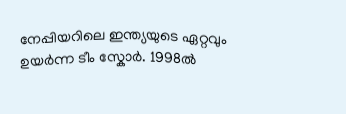നേപ്പിയറിലെ ഇന്ത്യയുടെ ഏറ്റവും ഉയര്‍ന്ന ടീം സ്കോര്‍. 1998ല്‍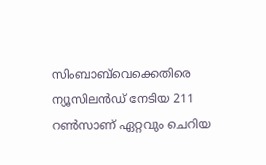സിംബാബ്‌വെക്കെതിരെ ന്യൂസിലന്‍ഡ് നേടിയ 211 റണ്‍സാണ് ഏറ്റവും ചെറിയ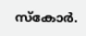സ്കോര്‍.